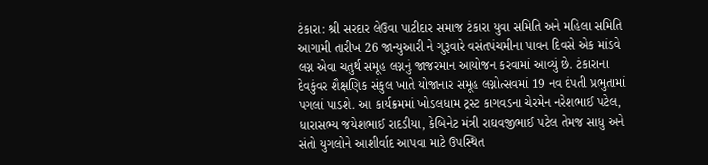ટંકારા: શ્રી સરદાર લેઉવા પાટીદાર સમાજ ટંકારા યુવા સમિતિ અને મહિલા સમિતિ આગામી તારીખ 26 જાન્યુઆરી ને ગુરૂવારે વસંતપંચમીના પાવન દિવસે એક માંડવે લગ્ન એવા ચતુર્થ સમૂહ લગ્નનું જાજરમાન આયોજન કરવામાં આવ્યું છે. ટંકારાના દેવકુંવર શૈક્ષણિક સંકુલ ખાતે યોજાનાર સમૂહ લગ્નોત્સવમાં 19 નવ દંપતી પ્રભુતામાં પગલાં પાડશે. આ કાર્યક્રમમાં ખોડલધામ ટ્રસ્ટ કાગવડના ચેરમેન નરેશભાઈ પટેલ, ધારાસભ્ય જયેશભાઈ રાદડીયા, કેબિનેટ મંત્રી રાઘવજીભાઈ પટેલ તેમજ સાધુ અને સંતો યુગલોને આશીર્વાદ આપવા માટે ઉપસ્થિત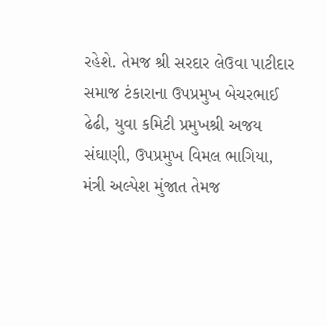રહેશે. તેમજ શ્રી સરદાર લેઉવા પાટીદાર સમાજ ટંકારાના ઉપપ્રમુખ બેચરભાઈ ઢેઢી, યુવા કમિટી પ્રમુખશ્રી અજય સંઘાણી, ઉપપ્રમુખ વિમલ ભાગિયા, મંત્રી અલ્પેશ મુંજાત તેમજ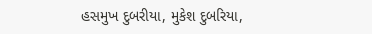હસમુખ દુબરીયા, મુકેશ દુબરિયા,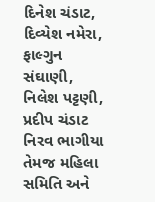દિનેશ ચંડાટ, દિવ્યેશ નમેરા, ફાલ્ગુન સંઘાણી, નિલેશ પટ્ટણી, પ્રદીપ ચંડાટ નિરવ ભાગીયા તેમજ મહિલા સમિતિ અને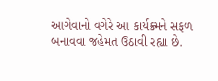આગેવાનો વગેરે આ કાર્યક્ર્મને સફળ બનાવવા જહેમત ઉઠાવી રહ્યા છે.